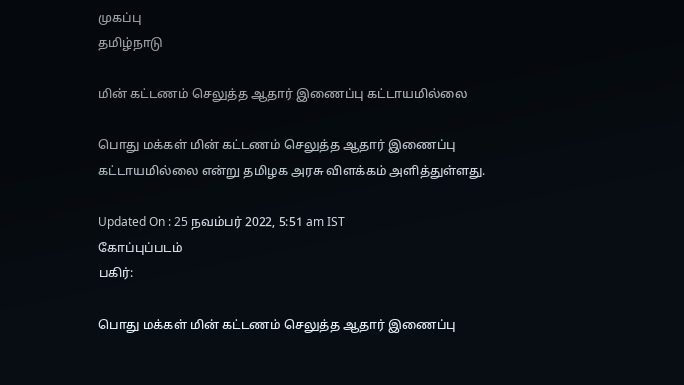முகப்பு
தமிழ்நாடு

மின் கட்டணம் செலுத்த ஆதார் இணைப்பு கட்டாயமில்லை

பொது மக்கள் மின் கட்டணம் செலுத்த ஆதார் இணைப்பு கட்டாயமில்லை என்று தமிழக அரசு விளக்கம் அளித்துள்ளது.

Updated On : 25 நவம்பர் 2022, 5:51 am IST
கோப்புப்படம்
பகிர்:

பொது மக்கள் மின் கட்டணம் செலுத்த ஆதார் இணைப்பு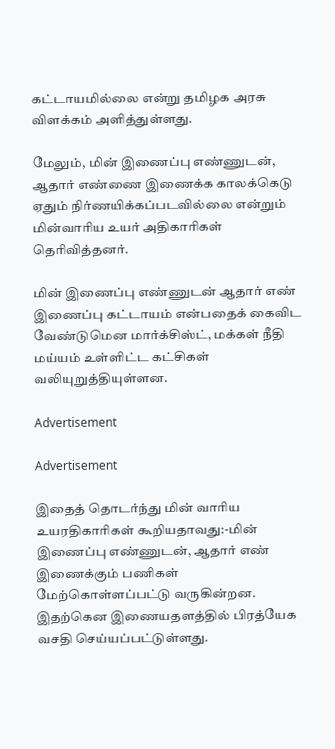கட்டாயமில்லை என்று தமிழக அரசு விளக்கம் அளித்துள்ளது.

மேலும், மின் இணைப்பு எண்ணுடன், ஆதார் எண்ணை இணைக்க காலக்கெடு ஏதும் நிர்ணயிக்கப்படவில்லை என்றும் மின்வாரிய உயர் அதிகாரிகள் தெரிவித்தனர்.

மின் இணைப்பு எண்ணுடன் ஆதார் எண் இணைப்பு கட்டாயம் என்பதைக் கைவிட வேண்டுமென மார்க்சிஸ்ட், மக்கள் நீதி மய்யம் உள்ளிட்ட கட்சிகள் வலியுறுத்தியுள்ளன.

Advertisement

Advertisement

இதைத் தொடர்ந்து மின் வாரிய உயரதிகாரிகள் கூறியதாவது:-மின் இணைப்பு எண்ணுடன், ஆதார் எண் இணைக்கும் பணிகள் மேற்கொள்ளப்பட்டு வருகின்றன. இதற்கென இணையதளத்தில் பிரத்யேக வசதி செய்யப்பட்டுள்ளது.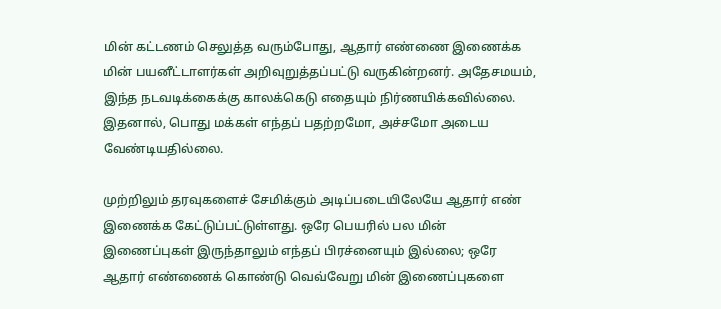மின் கட்டணம் செலுத்த வரும்போது, ஆதார் எண்ணை இணைக்க மின் பயனீட்டாளர்கள் அறிவுறுத்தப்பட்டு வருகின்றனர். அதேசமயம், இந்த நடவடிக்கைக்கு காலக்கெடு எதையும் நிர்ணயிக்கவில்லை. இதனால், பொது மக்கள் எந்தப் பதற்றமோ, அச்சமோ அடைய வேண்டியதில்லை.

முற்றிலும் தரவுகளைச் சேமிக்கும் அடிப்படையிலேயே ஆதார் எண் இணைக்க கேட்டுப்பட்டுள்ளது. ஒரே பெயரில் பல மின் இணைப்புகள் இருந்தாலும் எந்தப் பிரச்னையும் இல்லை; ஒரே ஆதார் எண்ணைக் கொண்டு வெவ்வேறு மின் இணைப்புகளை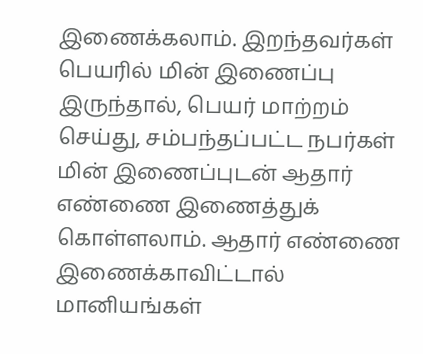இணைக்கலாம். இறந்தவர்கள் பெயரில் மின் இணைப்பு இருந்தால், பெயர் மாற்றம் செய்து, சம்பந்தப்பட்ட நபர்கள் மின் இணைப்புடன் ஆதார் எண்ணை இணைத்துக் கொள்ளலாம். ஆதார் எண்ணை இணைக்காவிட்டால் மானியங்கள்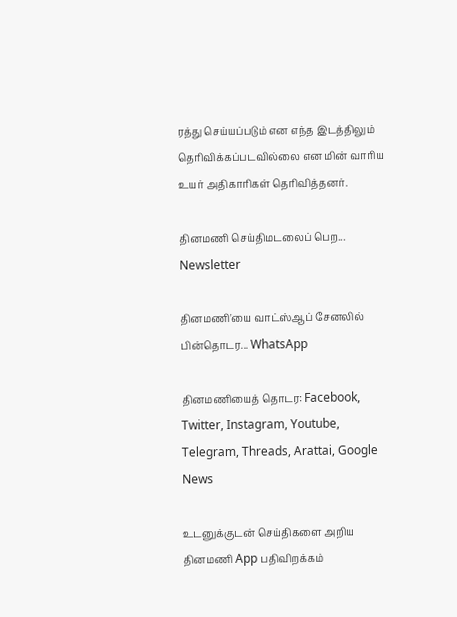ரத்து செய்யப்படும் என எந்த இடத்திலும் தெரிவிக்கப்படவில்லை என மின் வாரிய உயர் அதிகாரிகள் தெரிவித்தனர்.

தினமணி செய்திமடலைப் பெற... Newsletter

தினமணி'யை வாட்ஸ்ஆப் சேனலில் பின்தொடர... WhatsApp

தினமணியைத் தொடர: Facebook, Twitter, Instagram, Youtube, Telegram, Threads, Arattai, Google News

உடனுக்குடன் செய்திகளை அறிய தினமணி App பதிவிறக்கம்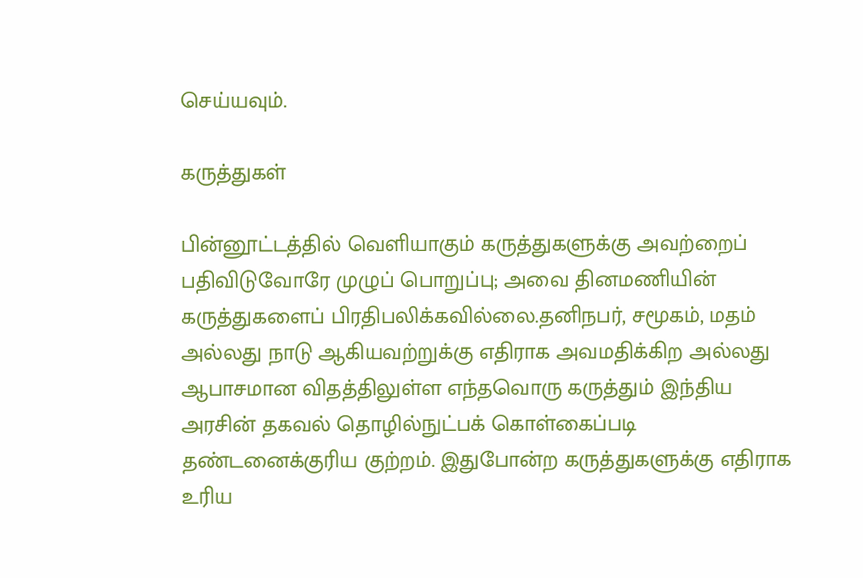செய்யவும்.

கருத்துகள்

பின்னூட்டத்தில் வெளியாகும் கருத்துகளுக்கு அவற்றைப் பதிவிடுவோரே முழுப் பொறுப்பு; அவை தினமணியின் கருத்துகளைப் பிரதிபலிக்கவில்லை.தனிநபர், சமூகம், மதம் அல்லது நாடு ஆகியவற்றுக்கு எதிராக அவமதிக்கிற அல்லது ஆபாசமான விதத்திலுள்ள எந்தவொரு கருத்தும் இந்திய அரசின் தகவல் தொழில்நுட்பக் கொள்கைப்படி தண்டனைக்குரிய குற்றம். இதுபோன்ற கருத்துகளுக்கு எதிராக உரிய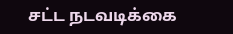சட்ட நடவடிக்கை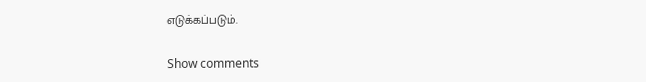எடுக்கப்படும்.

Show comments